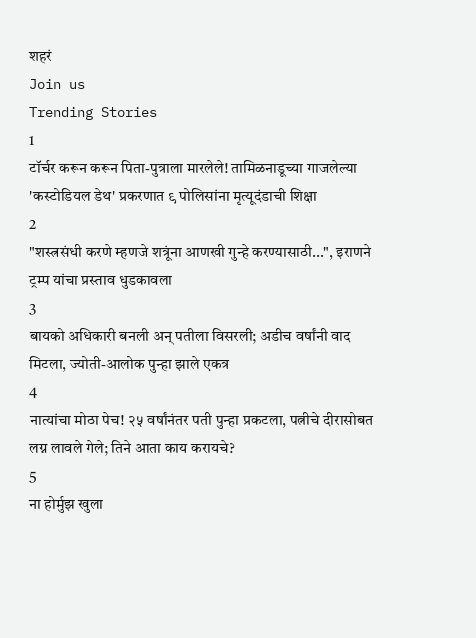शहरं
Join us
Trending Stories
1
टॉर्चर करून करून पिता-पुत्राला मारलेले! तामिळनाडूच्या गाजलेल्या 'कस्टोडियल डेथ' प्रकरणात ९ पोलिसांना मृत्यूदंडाची शिक्षा
2
"शस्त्रसंधी करणे म्हणजे शत्रूंना आणखी गुन्हे करण्यासाठी...", इराणने ट्रम्प यांचा प्रस्ताव धुडकावला
3
बायको अधिकारी बनली अन् पतीला विसरली; अडीच वर्षांनी वाद मिटला, ज्योती-आलोक पुन्हा झाले एकत्र
4
नात्यांचा मोठा पेच! २५ वर्षांनंतर पती पुन्हा प्रकटला, पत्नीचे दीरासोबत लग्न लावले गेले; तिने आता काय करायचे?
5
ना होर्मुझ खुला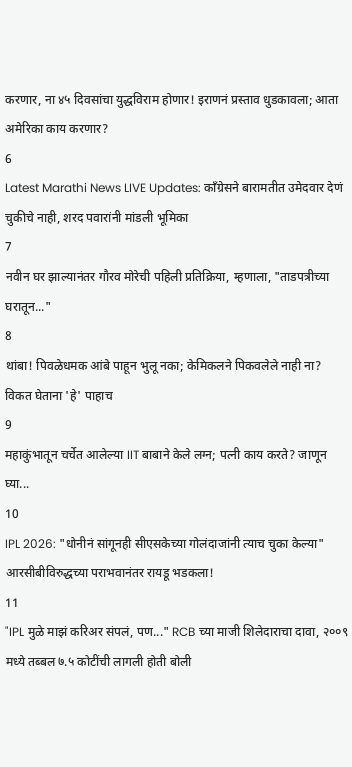करणार, ना ४५ दिवसांचा युद्धविराम होणार! इराणनं प्रस्ताव धुडकावला; आता अमेरिका काय करणार?
6
Latest Marathi News LIVE Updates: काँग्रेसने बारामतीत उमेदवार देणं चुकीचे नाही, शरद पवारांनी मांडली भूमिका
7
नवीन घर झाल्यानंतर गौरव मोरेची पहिली प्रतिक्रिया, म्हणाला, "ताडपत्रीच्या घरातून..."
8
थांबा! पिवळेधमक आंबे पाहून भुलू नका; केमिकलने पिकवलेले नाही ना? विकत घेताना 'हे' पाहाच
9
महाकुंभातून चर्चेत आलेल्या IIT बाबाने केले लग्न; पत्नी काय करते? जाणून घ्या...
10
IPL 2026: "धोनीनं सांगूनही सीएसकेच्या गोलंदाजांनी त्याच चुका केल्या" आरसीबीविरुद्धच्या पराभवानंतर रायडू भडकला!
11
"IPL मुळे माझं करिअर संपलं, पण..." RCB च्या माजी शिलेदाराचा दावा, २००९ मध्ये तब्बल ७.५ कोटींची लागली होती बोली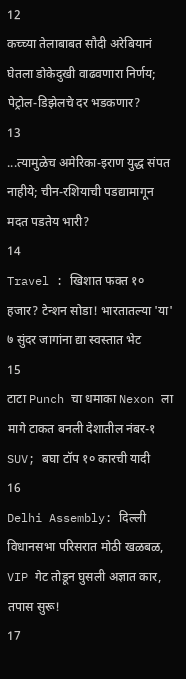12
कच्च्या तेलाबाबत सौदी अरेबियानं घेतला डोकेदुखी वाढवणारा निर्णय; पेट्रोल-डिझेलचे दर भडकणार?
13
...त्यामुळेच अमेरिका-इराण युद्ध संपत नाहीये; चीन-रशियाची पडद्यामागून मदत पडतेय भारी?
14
Travel : खिशात फक्त १० हजार? टेन्शन सोडा! भारतातल्या 'या' ७ सुंदर जागांना द्या स्वस्तात भेट
15
टाटा Punch चा धमाका Nexon ला मागे टाकत बनली देशातील नंबर-१ SUV; बघा टॉप १० कारची यादी
16
Delhi Assembly: दिल्ली विधानसभा परिसरात मोठी खळबळ, VIP गेट तोडून घुसली अज्ञात कार, तपास सुरू!
17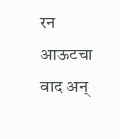रन आऊटचा वाद अन्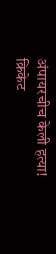अंपायरचीच केली हत्या! क्रिकेट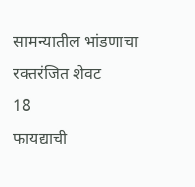सामन्यातील भांडणाचा रक्तरंजित शेवट
18
फायद्याची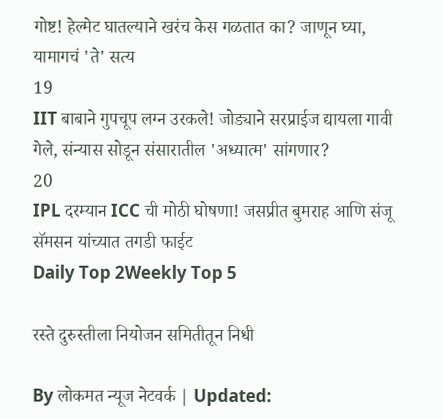गोष्ट! हेल्मेट घातल्याने खरंच केस गळतात का? जाणून घ्या, यामागचं 'ते' सत्य
19
IIT बाबाने गुपचूप लग्न उरकले! जोड्याने सरप्राईज द्यायला गावी गेले, संन्यास सोडून संसारातील 'अध्यात्म' सांगणार?
20
IPL दरम्यान ICC ची मोठी घोषणा! जसप्रीत बुमराह आणि संजू सॅमसन यांच्यात तगडी फाईट
Daily Top 2Weekly Top 5

रस्ते दुरुस्तीला नियोजन समितीतून निधी

By लोकमत न्यूज नेटवर्क | Updated: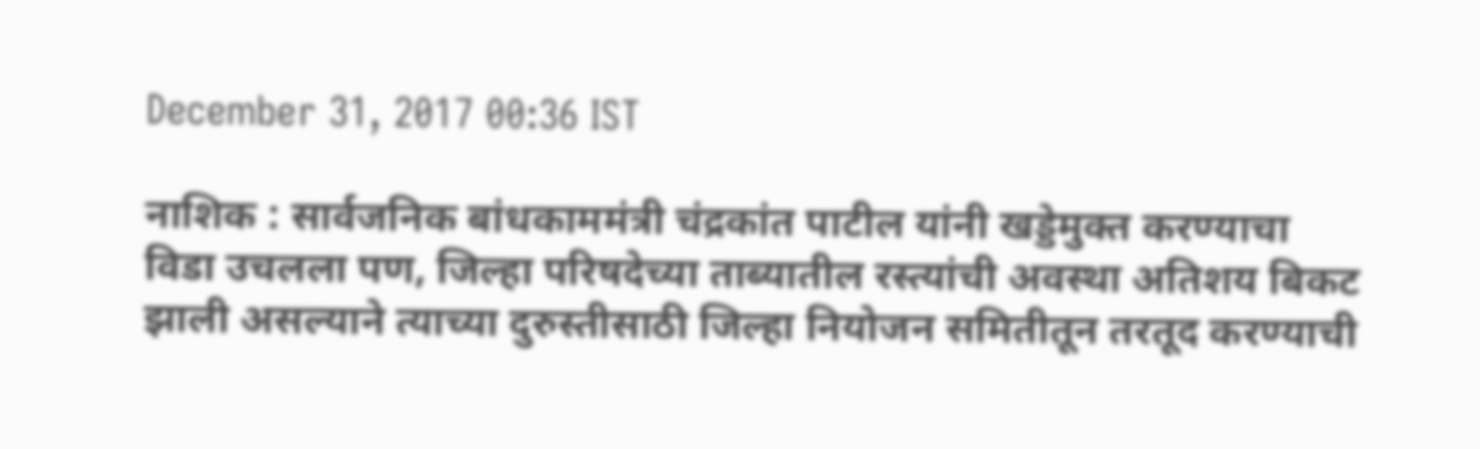December 31, 2017 00:36 IST

नाशिक : सार्वजनिक बांधकाममंत्री चंद्रकांत पाटील यांनी खड्डेमुक्त करण्याचा विडा उचलला पण, जिल्हा परिषदेच्या ताब्यातील रस्त्यांची अवस्था अतिशय बिकट झाली असल्याने त्याच्या दुरुस्तीसाठी जिल्हा नियोजन समितीतून तरतूद करण्याची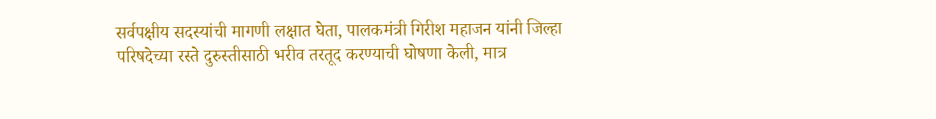सर्वपक्षीय सदस्यांची मागणी लक्षात घेता, पालकमंत्री गिरीश महाजन यांनी जिल्हा परिषदेच्या रस्ते दुरुस्तीसाठी भरीव तरतूद करण्याची घोषणा केली, मात्र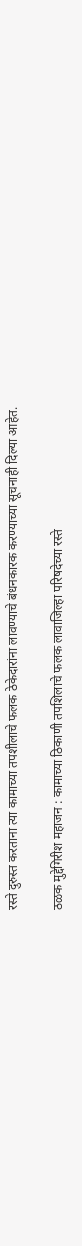रस्ते दुरुस्त करताना त्या कामाच्या तपशीलाचे फलक ठेकेदारांना लावण्याचे बंधनकारक करण्याच्या सूचनाही दिल्या आहेत.

ठळक मुद्देगिरीश महाजन : कामाच्या ठिकाणी तपशिलाचे फलक लावाजिल्हा परिषदेच्या रस्ते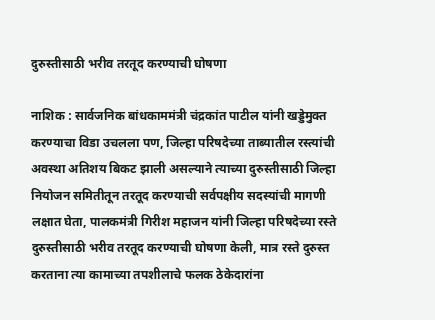दुरुस्तीसाठी भरीव तरतूद करण्याची घोषणा

नाशिक : सार्वजनिक बांधकाममंत्री चंद्रकांत पाटील यांनी खड्डेमुक्त करण्याचा विडा उचलला पण, जिल्हा परिषदेच्या ताब्यातील रस्त्यांची अवस्था अतिशय बिकट झाली असल्याने त्याच्या दुरुस्तीसाठी जिल्हा नियोजन समितीतून तरतूद करण्याची सर्वपक्षीय सदस्यांची मागणी लक्षात घेता, पालकमंत्री गिरीश महाजन यांनी जिल्हा परिषदेच्या रस्ते दुरुस्तीसाठी भरीव तरतूद करण्याची घोषणा केली, मात्र रस्ते दुरुस्त करताना त्या कामाच्या तपशीलाचे फलक ठेकेदारांना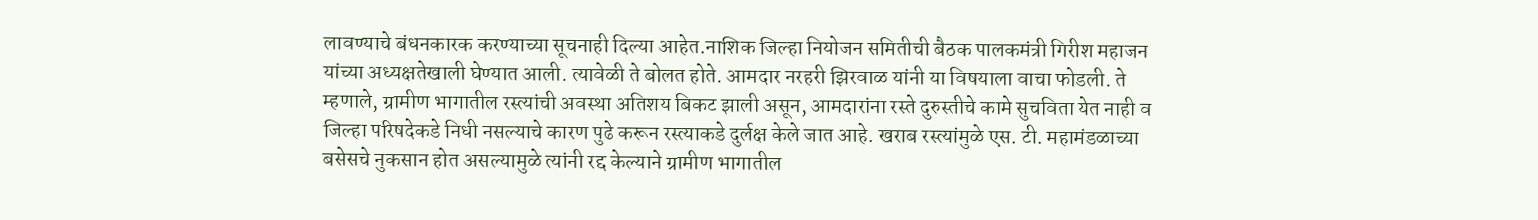लावण्याचे बंधनकारक करण्याच्या सूचनाही दिल्या आहेत.नाशिक जिल्हा नियोजन समितीची बैठक पालकमंत्री गिरीश महाजन यांच्या अध्यक्षतेखाली घेण्यात आली. त्यावेळी ते बोलत होते. आमदार नरहरी झिरवाळ यांनी या विषयाला वाचा फोडली. ते म्हणाले, ग्रामीण भागातील रस्त्यांची अवस्था अतिशय बिकट झाली असून, आमदारांना रस्ते दुरुस्तीचे कामे सुचविता येत नाही व जिल्हा परिषदेकडे निधी नसल्याचे कारण पुढे करून रस्त्याकडे दुर्लक्ष केले जात आहे. खराब रस्त्यांमुळे एस. टी. महामंडळाच्या बसेसचे नुकसान होत असल्यामुळे त्यांनी रद्द केल्याने ग्रामीण भागातील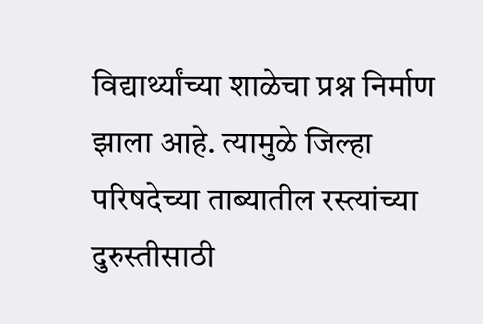विद्यार्थ्यांच्या शाळेचा प्रश्न निर्माण झाला आहे. त्यामुळे जिल्हा परिषदेच्या ताब्यातील रस्त्यांच्या दुरुस्तीसाठी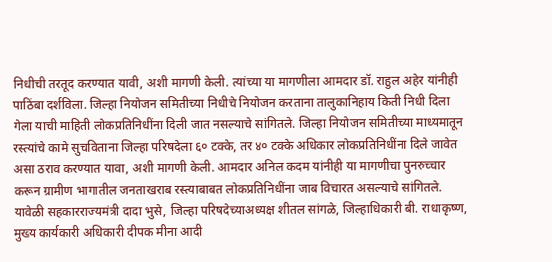निधीची तरतूद करण्यात यावी, अशी मागणी केली. त्यांच्या या मागणीला आमदार डॉ. राहुल अहेर यांनीही पाठिंबा दर्शविला. जिल्हा नियोजन समितीच्या निधीचे नियोजन करताना तालुकानिहाय किती निधी दिला गेला याची माहिती लोकप्रतिनिधींना दिली जात नसल्याचे सांगितले. जिल्हा नियोजन समितीच्या माध्यमातून रस्त्यांचे कामे सुचविताना जिल्हा परिषदेला ६० टक्के, तर ४० टक्के अधिकार लोकप्रतिनिधींना दिले जावेत असा ठराव करण्यात यावा, अशी मागणी केली. आमदार अनिल कदम यांनीही या मागणीचा पुनरुच्चार करून ग्रामीण भागातील जनताखराब रस्त्याबाबत लोकप्रतिनिधींना जाब विचारत असल्याचे सांगितले. यावेळी सहकारराज्यमंत्री दादा भुसे, जिल्हा परिषदेच्याअध्यक्ष शीतल सांगळे, जिल्हाधिकारी बी. राधाकृष्ण, मुख्य कार्यकारी अधिकारी दीपक मीना आदी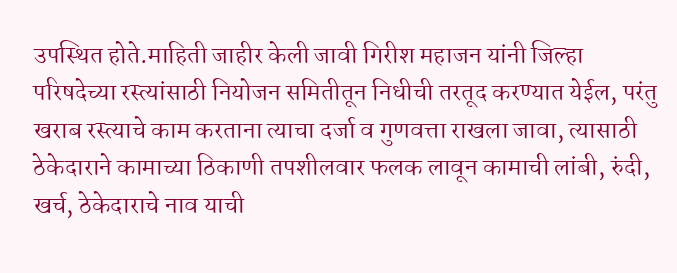उपस्थित होते.माहिती जाहीर केली जावी गिरीश महाजन यांनी जिल्हा परिषदेच्या रस्त्यांसाठी नियोजन समितीतून निधीची तरतूद करण्यात येईल, परंतु खराब रस्त्याचे काम करताना त्याचा दर्जा व गुणवत्ता राखला जावा, त्यासाठी ठेकेदाराने कामाच्या ठिकाणी तपशीलवार फलक लावून कामाची लांबी, रुंदी, खर्च, ठेकेदाराचे नाव याची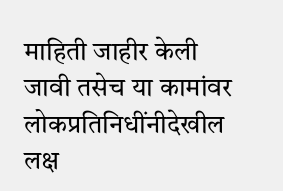माहिती जाहीर केली जावी तसेच या कामांवर लोकप्रतिनिधींनीदेखील लक्ष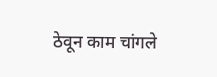ठेवून काम चांगले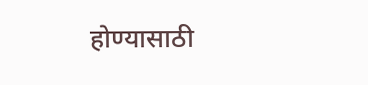होण्यासाठी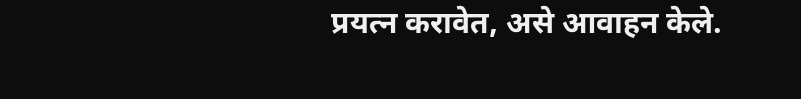प्रयत्न करावेत, असे आवाहन केले.